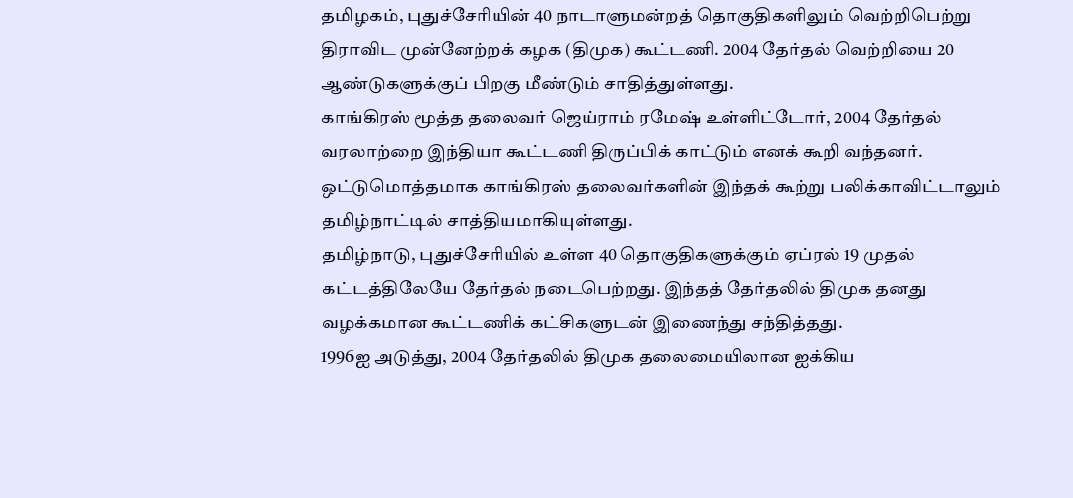தமிழகம், புதுச்சேரியின் 40 நாடாளுமன்றத் தொகுதிகளிலும் வெற்றிபெற்று திராவிட முன்னேற்றக் கழக (திமுக) கூட்டணி. 2004 தேர்தல் வெற்றியை 20 ஆண்டுகளுக்குப் பிறகு மீண்டும் சாதித்துள்ளது.
காங்கிரஸ் மூத்த தலைவர் ஜெய்ராம் ரமேஷ் உள்ளிட்டோர், 2004 தேர்தல் வரலாற்றை இந்தியா கூட்டணி திருப்பிக் காட்டும் எனக் கூறி வந்தனர். ஒட்டுமொத்தமாக காங்கிரஸ் தலைவர்களின் இந்தக் கூற்று பலிக்காவிட்டாலும் தமிழ்நாட்டில் சாத்தியமாகியுள்ளது.
தமிழ்நாடு, புதுச்சேரியில் உள்ள 40 தொகுதிகளுக்கும் ஏப்ரல் 19 முதல் கட்டத்திலேயே தேர்தல் நடைபெற்றது. இந்தத் தேர்தலில் திமுக தனது வழக்கமான கூட்டணிக் கட்சிகளுடன் இணைந்து சந்தித்தது.
1996ஐ அடுத்து, 2004 தேர்தலில் திமுக தலைமையிலான ஐக்கிய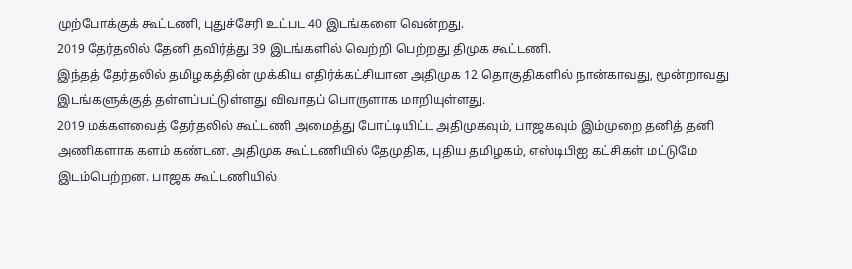முற்போக்குக் கூட்டணி, புதுச்சேரி உட்பட 40 இடங்களை வென்றது.
2019 தேர்தலில் தேனி தவிர்த்து 39 இடங்களில் வெற்றி பெற்றது திமுக கூட்டணி.
இந்தத் தேர்தலில் தமிழகத்தின் முக்கிய எதிர்க்கட்சியான அதிமுக 12 தொகுதிகளில் நான்காவது, மூன்றாவது இடங்களுக்குத் தள்ளப்பட்டுள்ளது விவாதப் பொருளாக மாறியுள்ளது.
2019 மக்களவைத் தேர்தலில் கூட்டணி அமைத்து போட்டியிட்ட அதிமுகவும், பாஜகவும் இம்முறை தனித் தனி அணிகளாக களம் கண்டன. அதிமுக கூட்டணியில் தேமுதிக, புதிய தமிழகம், எஸ்டிபிஐ கட்சிகள் மட்டுமே இடம்பெற்றன. பாஜக கூட்டணியில்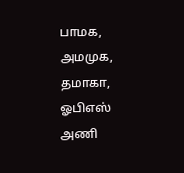பாமக, அமமுக, தமாகா, ஓபிஎஸ் அணி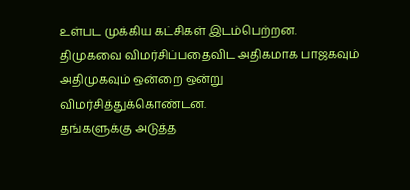உள்பட முக்கிய கட்சிகள் இடம்பெற்றன.
திமுகவை விமர்சிப்பதைவிட அதிகமாக பாஜகவும் அதிமுகவும் ஒன்றை ஒன்று விமர்சித்துக்கொண்டன.
தங்களுக்கு அடுத்த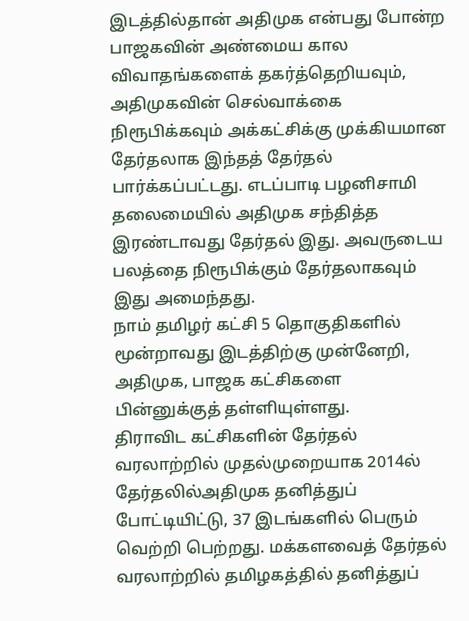இடத்தில்தான் அதிமுக என்பது போன்ற பாஜகவின் அண்மைய கால விவாதங்களைக் தகர்த்தெறியவும், அதிமுகவின் செல்வாக்கை நிரூபிக்கவும் அக்கட்சிக்கு முக்கியமான தேர்தலாக இந்தத் தேர்தல் பார்க்கப்பட்டது. எடப்பாடி பழனிசாமி தலைமையில் அதிமுக சந்தித்த இரண்டாவது தேர்தல் இது. அவருடைய பலத்தை நிரூபிக்கும் தேர்தலாகவும் இது அமைந்தது.
நாம் தமிழர் கட்சி 5 தொகுதிகளில் மூன்றாவது இடத்திற்கு முன்னேறி, அதிமுக, பாஜக கட்சிகளை பின்னுக்குத் தள்ளியுள்ளது.
திராவிட கட்சிகளின் தேர்தல் வரலாற்றில் முதல்முறையாக 2014ல் தேர்தலில்அதிமுக தனித்துப் போட்டியிட்டு, 37 இடங்களில் பெரும் வெற்றி பெற்றது. மக்களவைத் தேர்தல் வரலாற்றில் தமிழகத்தில் தனித்துப்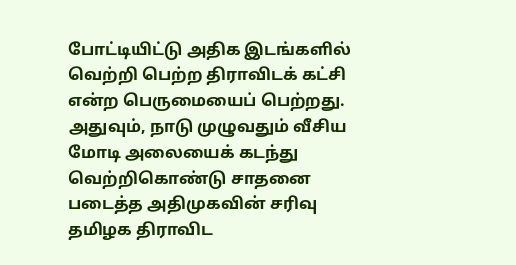போட்டியிட்டு அதிக இடங்களில் வெற்றி பெற்ற திராவிடக் கட்சி என்ற பெருமையைப் பெற்றது. அதுவும், நாடு முழுவதும் வீசிய மோடி அலையைக் கடந்து வெற்றிகொண்டு சாதனை படைத்த அதிமுகவின் சரிவு தமிழக திராவிட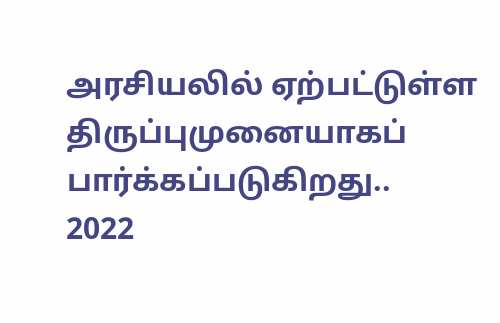அரசியலில் ஏற்பட்டுள்ள திருப்புமுனையாகப் பார்க்கப்படுகிறது..
2022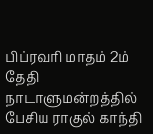பிப்ரவரி மாதம் 2ம் தேதி நாடாளுமன்றத்தில் பேசிய ராகுல் காந்தி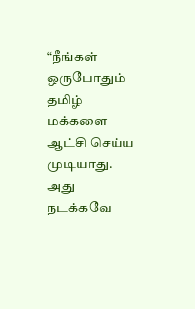“நீங்கள் ஒருபோதும் தமிழ் மக்களை ஆட்சி செய்ய முடியாது. அது நடக்கவே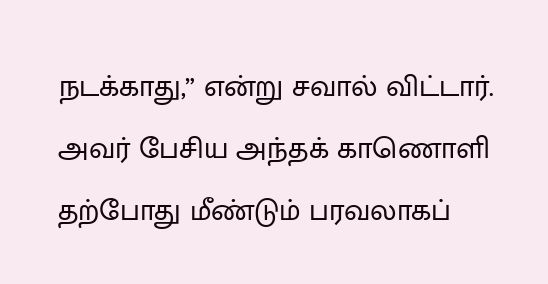நடக்காது,” என்று சவால் விட்டார். அவர் பேசிய அந்தக் காணொளி தற்போது மீண்டும் பரவலாகப்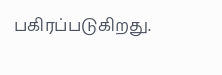பகிரப்படுகிறது.